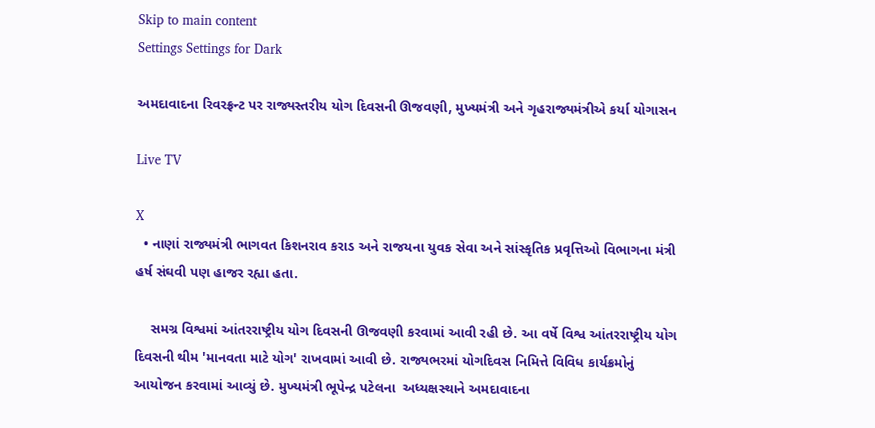Skip to main content
Settings Settings for Dark

અમદાવાદના રિવરફ્રન્ટ પર રાજ્યસ્તરીય યોગ દિવસની ઊજવણી, મુખ્યમંત્રી અને ગૃહરાજ્યમંત્રીએ કર્યા યોગાસન

Live TV

X
  • નાણાં રાજ્યમંત્રી ભાગવત કિશનરાવ કરાડ અને રાજયના યુવક સેવા અને સાંસ્કૃતિક પ્રવૃત્તિઓ વિભાગના મંત્રી હર્ષ સંઘવી પણ હાજર રહ્યા હતા.

    સમગ્ર વિશ્વમાં આંતરરાષ્ટ્રીય યોગ દિવસની ઊજવણી કરવામાં આવી રહી છે. આ વર્ષે વિશ્વ આંતરરાષ્ટ્રીય યોગ દિવસની થીમ 'માનવતા માટે યોગ' રાખવામાં આવી છે. રાજ્યભરમાં યોગદિવસ નિમિત્તે વિવિધ કાર્યક્રમોનું આયોજન કરવામાં આવ્યું છે. મુખ્યમંત્રી ભૂપેન્દ્ર પટેલના  અધ્યક્ષસ્થાને અમદાવાદના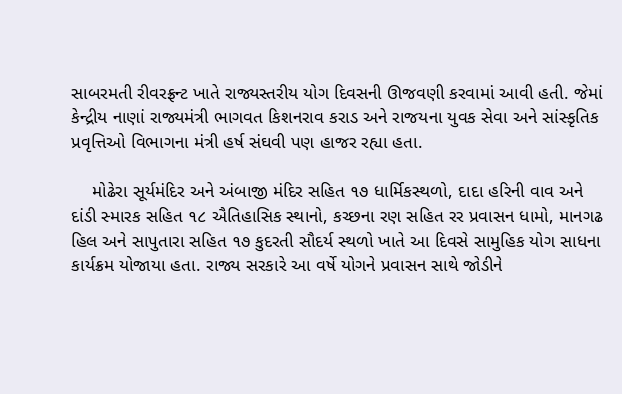સાબરમતી રીવરફ્રન્ટ ખાતે રાજ્યસ્તરીય યોગ દિવસની ઊજવણી કરવામાં આવી હતી. જેમાં કેન્દ્રીય નાણાં રાજ્યમંત્રી ભાગવત કિશનરાવ કરાડ અને રાજયના યુવક સેવા અને સાંસ્કૃતિક પ્રવૃત્તિઓ વિભાગના મંત્રી હર્ષ સંઘવી પણ હાજર રહ્યા હતા.

    મોઢેરા સૂર્યમંદિર અને અંબાજી મંદિર સહિત ૧૭ ધાર્મિકસ્થળો, દાદા હરિની વાવ અને દાંડી સ્મારક સહિત ૧૮ ઐતિહાસિક સ્થાનો, કચ્છના રણ સહિત રર પ્રવાસન ધામો, માનગઢ હિલ અને સાપુતારા સહિત ૧૭ કુદરતી સૌદર્ય સ્થળો ખાતે આ દિવસે સામુહિક યોગ સાધના કાર્યક્રમ યોજાયા હતા. રાજ્ય સરકારે આ વર્ષે યોગને પ્રવાસન સાથે જોડીને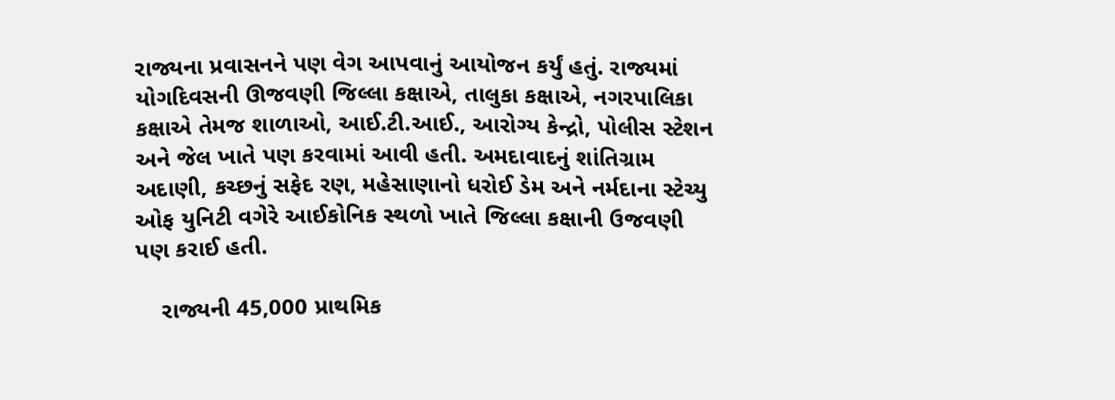રાજ્યના પ્રવાસનને પણ વેગ આપવાનું આયોજન કર્યું હતું. રાજ્યમાં યોગદિવસની ઊજવણી જિલ્લા કક્ષાએ, તાલુકા કક્ષાએ, નગરપાલિકા કક્ષાએ તેમજ શાળાઓ, આઈ.ટી.આઈ., આરોગ્ય કેન્દ્રો, પોલીસ સ્ટેશન અને જેલ ખાતે પણ કરવામાં આવી હતી. અમદાવાદનું શાંતિગ્રામ અદાણી, કચ્છનું સફેદ રણ, મહેસાણાનો ધરોઈ ડેમ અને નર્મદાના સ્ટેચ્યુ ઓફ યુનિટી વગેરે આઈકોનિક સ્થળો ખાતે જિલ્લા કક્ષાની ઉજવણી પણ કરાઈ હતી.

    રાજ્યની 45,000 પ્રાથમિક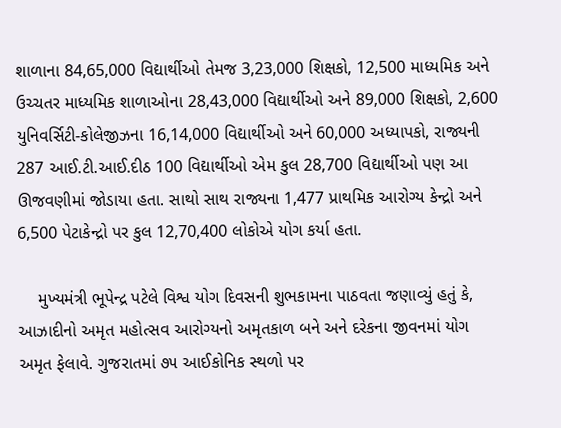શાળાના 84,65,000 વિદ્યાર્થીઓ તેમજ 3,23,000 શિક્ષકો, 12,500 માધ્યમિક અને ઉચ્ચતર માધ્યમિક શાળાઓના 28,43,000 વિદ્યાર્થીઓ અને 89,000 શિક્ષકો, 2,600 યુનિવર્સિટી-કોલેજીઝના 16,14,000 વિદ્યાર્થીઓ અને 60,000 અધ્યાપકો, રાજ્યની 287 આઈ.ટી.આઈ.દીઠ 100 વિદ્યાર્થીઓ એમ કુલ 28,700 વિદ્યાર્થીઓ પણ આ ઊજવણીમાં જોડાયા હતા. સાથો સાથ રાજ્યના 1,477 પ્રાથમિક આરોગ્ય કેન્દ્રો અને 6,500 પેટાકેન્દ્રો પર કુલ 12,70,400 લોકોએ યોગ કર્યા હતા.

    મુખ્યમંત્રી ભૂપેન્દ્ર પટેલે વિશ્વ યોગ દિવસની શુભકામના પાઠવતા જણાવ્યું હતું કે, આઝાદીનો અમૃત મહોત્સવ આરોગ્યનો અમૃતકાળ બને અને દરેકના જીવનમાં યોગ અમૃત ફેલાવે. ગુજરાતમાં ૭૫ આઈકોનિક સ્થળો પર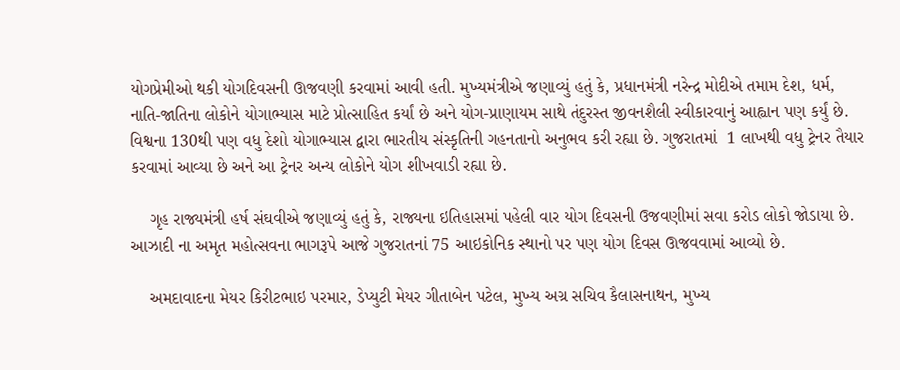યોગપ્રેમીઓ થકી યોગદિવસની ઊજવણી કરવામાં આવી હતી. મુખ્યમંત્રીએ જણાવ્યું હતું કે, પ્રધાનમંત્રી નરેન્દ્ર મોદીએ તમામ દેશ, ધર્મ, નાતિ-જાતિના લોકોને યોગાભ્યાસ માટે પ્રોત્સાહિત કર્યાં છે અને યોગ-પ્રાણાયમ સાથે તંદુરસ્ત જીવનશૈલી સ્વીકારવાનું આહ્વાન પણ કર્યું છે. વિશ્વના 130થી પણ વધુ દેશો યોગાભ્યાસ દ્વારા ભારતીય સંસ્કૃતિની ગહનતાનો અનુભવ કરી રહ્યા છે. ગુજરાતમાં  1 લાખથી વધુ ટ્રેનર તૈયાર કરવામાં આવ્યા છે અને આ ટ્રેનર અન્ય લોકોને યોગ શીખવાડી રહ્યા છે.

    ગૃહ રાજ્યમંત્રી હર્ષ સંઘવીએ જણાવ્યું હતું કે, રાજ્યના ઇતિહાસમાં પહેલી વાર યોગ દિવસની ઉજવણીમાં સવા કરોડ લોકો જોડાયા છે. આઝાદી ના અમૃત મહોત્સવના ભાગરૂપે આજે ગુજરાતનાં 75 આઇકોનિક સ્થાનો પર પણ યોગ દિવસ ઊજવવામાં આવ્યો છે.

    અમદાવાદના મેયર કિરીટભાઇ પરમાર, ડેપ્યુટી મેયર ગીતાબેન પટેલ, મુખ્ય અગ્ર સચિવ કૈલાસનાથન, મુખ્ય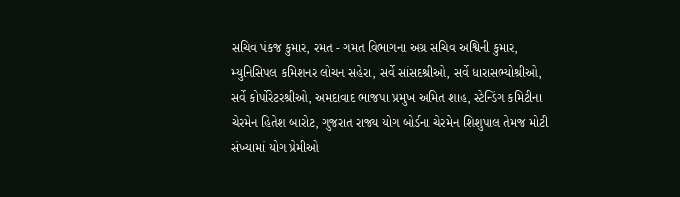સચિવ પંકજ કુમાર, રમત - ગમત વિભાગના અગ્ર સચિવ અશ્વિની કુમાર, મ્યુનિસિપલ કમિશનર લોચન સહેરા, સર્વે સાંસદશ્રીઓ, સર્વે ધારાસભ્યોશ્રીઓ, સર્વે કોર્પોરેટરશ્રીઓ, અમદાવાદ ભાજપા પ્રમુખ અમિત શાહ, સ્ટેન્ડિંગ કમિટીના ચેરમેન હિતેશ બારોટ, ગુજરાત રાજ્ય યોગ બોર્ડના ચેરમેન શિશુપાલ તેમજ મોટી સંખ્યામાં યોગ પ્રેમીઓ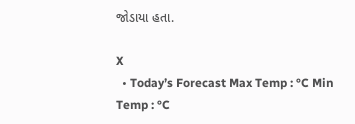જોડાયા હતા.

X
  • Today’s Forecast Max Temp : °C Min Temp : °C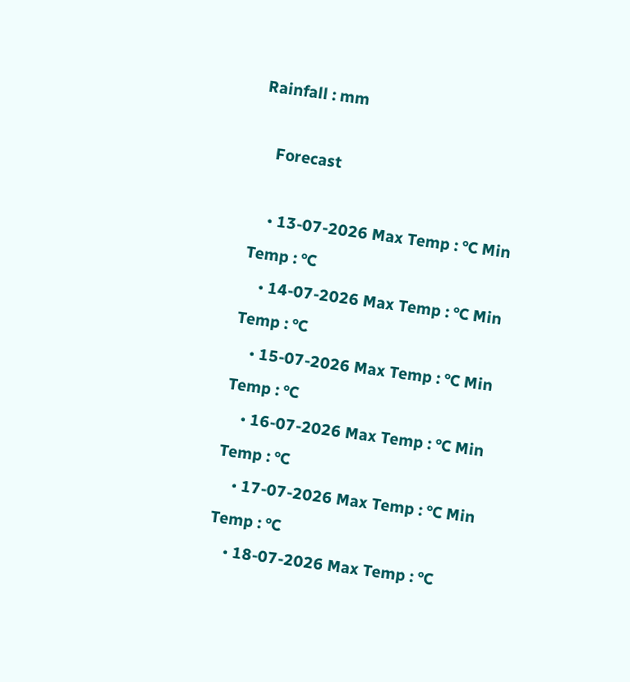Rainfall : mm

    Forecast

    • 13-07-2026 Max Temp : °C Min Temp : °C
    • 14-07-2026 Max Temp : °C Min Temp : °C
    • 15-07-2026 Max Temp : °C Min Temp : °C
    • 16-07-2026 Max Temp : °C Min Temp : °C
    • 17-07-2026 Max Temp : °C Min Temp : °C
    • 18-07-2026 Max Temp : °C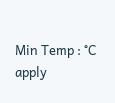Min Temp : °C
apply